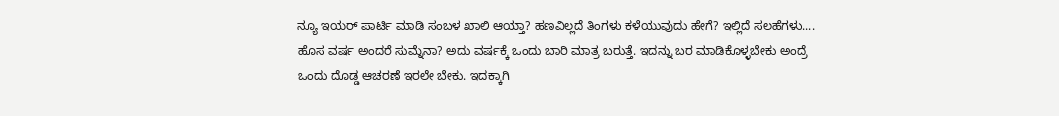ನ್ಯೂ ಇಯರ್ ಪಾರ್ಟಿ ಮಾಡಿ ಸಂಬಳ ಖಾಲಿ ಆಯ್ತಾ? ಹಣವಿಲ್ಲದೆ ತಿಂಗಳು ಕಳೆಯುವುದು ಹೇಗೆ? ಇಲ್ಲಿದೆ ಸಲಹೆಗಳು....
ಹೊಸ ವರ್ಷ ಅಂದರೆ ಸುಮ್ನೆನಾ? ಅದು ವರ್ಷಕ್ಕೆ ಒಂದು ಬಾರಿ ಮಾತ್ರ ಬರುತ್ತೆ. ಇದನ್ನು ಬರ ಮಾಡಿಕೊಳ್ಳಬೇಕು ಅಂದ್ರೆ ಒಂದು ದೊಡ್ಡ ಆಚರಣೆ ಇರಲೇ ಬೇಕು. ಇದಕ್ಕಾಗಿ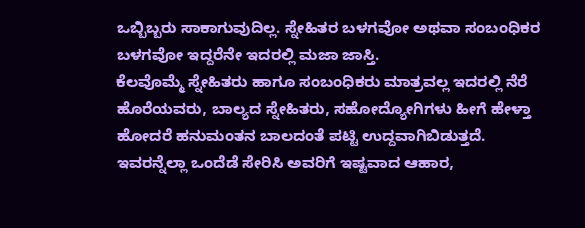ಒಬ್ಬಿಬ್ಬರು ಸಾಕಾಗುವುದಿಲ್ಲ. ಸ್ನೇಹಿತರ ಬಳಗವೋ ಅಥವಾ ಸಂಬಂಧಿಕರ ಬಳಗವೋ ಇದ್ದರೆನೇ ಇದರಲ್ಲಿ ಮಜಾ ಜಾಸ್ತಿ.
ಕೆಲವೊಮ್ಮೆ ಸ್ನೇಹಿತರು ಹಾಗೂ ಸಂಬಂಧಿಕರು ಮಾತ್ರವಲ್ಲ ಇದರಲ್ಲಿ ನೆರೆ ಹೊರೆಯವರು, ಬಾಲ್ಯದ ಸ್ನೇಹಿತರು, ಸಹೋದ್ಯೋಗಿಗಳು ಹೀಗೆ ಹೇಳ್ತಾ ಹೋದರೆ ಹನುಮಂತನ ಬಾಲದಂತೆ ಪಟ್ಟಿ ಉದ್ದವಾಗಿಬಿಡುತ್ತದೆ. ಇವರನ್ನೆಲ್ಲಾ ಒಂದೆಡೆ ಸೇರಿಸಿ ಅವರಿಗೆ ಇಷ್ಟವಾದ ಆಹಾರ,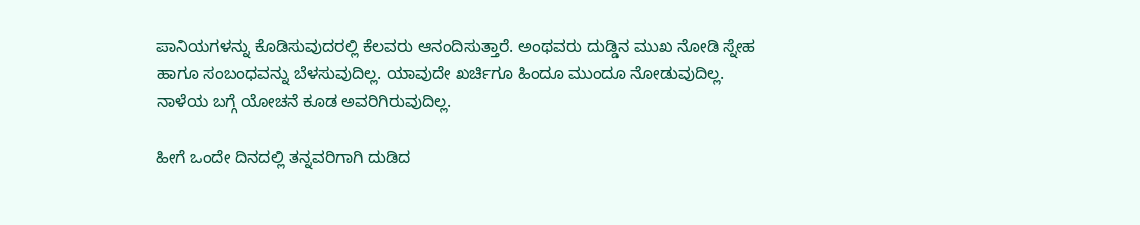ಪಾನಿಯಗಳನ್ನು ಕೊಡಿಸುವುದರಲ್ಲಿ ಕೆಲವರು ಆನಂದಿಸುತ್ತಾರೆ. ಅಂಥವರು ದುಡ್ಡಿನ ಮುಖ ನೋಡಿ ಸ್ನೇಹ ಹಾಗೂ ಸಂಬಂಧವನ್ನು ಬೆಳಸುವುದಿಲ್ಲ. ಯಾವುದೇ ಖರ್ಚಿಗೂ ಹಿಂದೂ ಮುಂದೂ ನೋಡುವುದಿಲ್ಲ. ನಾಳೆಯ ಬಗ್ಗೆ ಯೋಚನೆ ಕೂಡ ಅವರಿಗಿರುವುದಿಲ್ಲ.

ಹೀಗೆ ಒಂದೇ ದಿನದಲ್ಲಿ ತನ್ನವರಿಗಾಗಿ ದುಡಿದ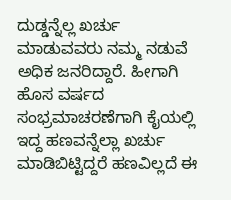ದುಡ್ಡನ್ನೆಲ್ಲ ಖರ್ಚು ಮಾಡುವವರು ನಮ್ಮ ನಡುವೆ ಅಧಿಕ ಜನರಿದ್ದಾರೆ. ಹೀಗಾಗಿ ಹೊಸ ವರ್ಷದ ಸಂಭ್ರಮಾಚರಣೆಗಾಗಿ ಕೈಯಲ್ಲಿ ಇದ್ದ ಹಣವನ್ನೆಲ್ಲಾ ಖರ್ಚು ಮಾಡಿಬಿಟ್ಟಿದ್ದರೆ ಹಣವಿಲ್ಲದೆ ಈ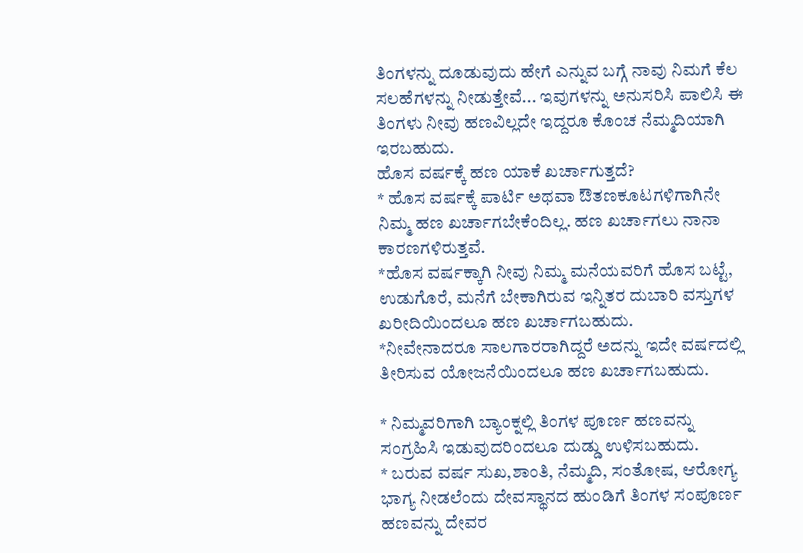ತಿಂಗಳನ್ನು ದೂಡುವುದು ಹೇಗೆ ಎನ್ನುವ ಬಗ್ಗೆ ನಾವು ನಿಮಗೆ ಕೆಲ ಸಲಹೆಗಳನ್ನು ನೀಡುತ್ತೇವೆ... ಇವುಗಳನ್ನು ಅನುಸರಿಸಿ ಪಾಲಿಸಿ ಈ ತಿಂಗಳು ನೀವು ಹಣವಿಲ್ಲದೇ ಇದ್ದರೂ ಕೊಂಚ ನೆಮ್ಮದಿಯಾಗಿ ಇರಬಹುದು.
ಹೊಸ ವರ್ಷಕ್ಕೆ ಹಣ ಯಾಕೆ ಖರ್ಚಾಗುತ್ತದೆ?
* ಹೊಸ ವರ್ಷಕ್ಕೆ ಪಾರ್ಟಿ ಅಥವಾ ಔತಣಕೂಟಗಳಿಗಾಗಿನೇ ನಿಮ್ಮ ಹಣ ಖರ್ಚಾಗಬೇಕೆಂದಿಲ್ಲ. ಹಣ ಖರ್ಚಾಗಲು ನಾನಾ ಕಾರಣಗಳಿರುತ್ತವೆ.
*ಹೊಸ ವರ್ಷಕ್ಕಾಗಿ ನೀವು ನಿಮ್ಮ ಮನೆಯವರಿಗೆ ಹೊಸ ಬಟ್ಟೆ, ಉಡುಗೊರೆ, ಮನೆಗೆ ಬೇಕಾಗಿರುವ ಇನ್ನಿತರ ದುಬಾರಿ ವಸ್ತುಗಳ ಖರೀದಿಯಿಂದಲೂ ಹಣ ಖರ್ಚಾಗಬಹುದು.
*ನೀವೇನಾದರೂ ಸಾಲಗಾರರಾಗಿದ್ದರೆ ಅದನ್ನು ಇದೇ ವರ್ಷದಲ್ಲಿ ತೀರಿಸುವ ಯೋಜನೆಯಿಂದಲೂ ಹಣ ಖರ್ಚಾಗಬಹುದು.

* ನಿಮ್ಮವರಿಗಾಗಿ ಬ್ಯಾಂಕ್ನಲ್ಲಿ ತಿಂಗಳ ಪೂರ್ಣ ಹಣವನ್ನು ಸಂಗ್ರಹಿಸಿ ಇಡುವುದರಿಂದಲೂ ದುಡ್ಡು ಉಳಿಸಬಹುದು.
* ಬರುವ ವರ್ಷ ಸುಖ,ಶಾಂತಿ, ನೆಮ್ಮದಿ, ಸಂತೋಷ, ಆರೋಗ್ಯ ಭಾಗ್ಯ ನೀಡಲೆಂದು ದೇವಸ್ಥಾನದ ಹುಂಡಿಗೆ ತಿಂಗಳ ಸಂಪೂರ್ಣ ಹಣವನ್ನು ದೇವರ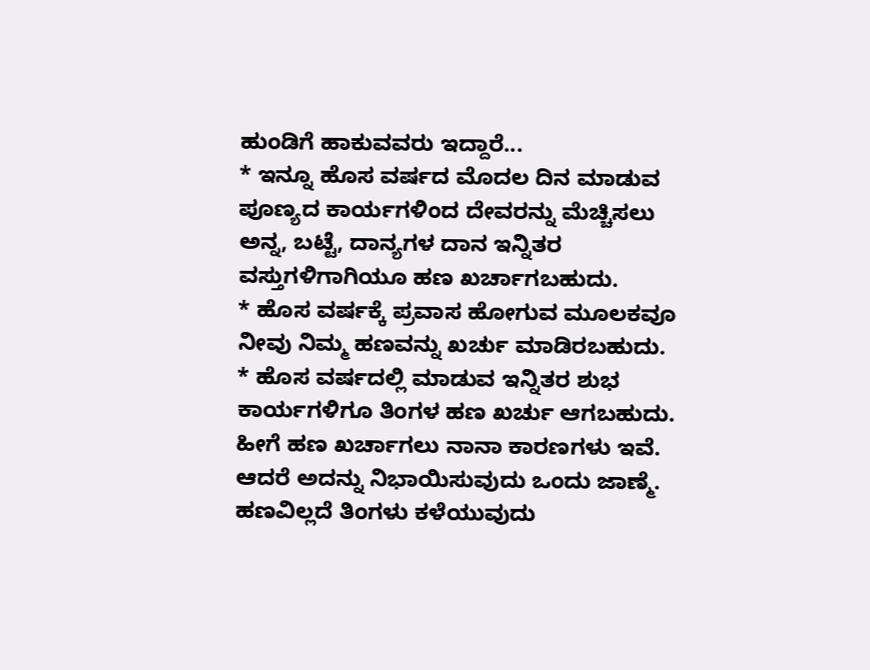ಹುಂಡಿಗೆ ಹಾಕುವವರು ಇದ್ದಾರೆ...
* ಇನ್ನೂ ಹೊಸ ವರ್ಷದ ಮೊದಲ ದಿನ ಮಾಡುವ ಪೂಣ್ಯದ ಕಾರ್ಯಗಳಿಂದ ದೇವರನ್ನು ಮೆಚ್ಚಿಸಲು ಅನ್ನ, ಬಟ್ಟೆ, ದಾನ್ಯಗಳ ದಾನ ಇನ್ನಿತರ ವಸ್ತುಗಳಿಗಾಗಿಯೂ ಹಣ ಖರ್ಚಾಗಬಹುದು.
* ಹೊಸ ವರ್ಷಕ್ಕೆ ಪ್ರವಾಸ ಹೋಗುವ ಮೂಲಕವೂ ನೀವು ನಿಮ್ಮ ಹಣವನ್ನು ಖರ್ಚು ಮಾಡಿರಬಹುದು.
* ಹೊಸ ವರ್ಷದಲ್ಲಿ ಮಾಡುವ ಇನ್ನಿತರ ಶುಭ ಕಾರ್ಯಗಳಿಗೂ ತಿಂಗಳ ಹಣ ಖರ್ಚು ಆಗಬಹುದು. ಹೀಗೆ ಹಣ ಖರ್ಚಾಗಲು ನಾನಾ ಕಾರಣಗಳು ಇವೆ. ಆದರೆ ಅದನ್ನು ನಿಭಾಯಿಸುವುದು ಒಂದು ಜಾಣ್ಮೆ.
ಹಣವಿಲ್ಲದೆ ತಿಂಗಳು ಕಳೆಯುವುದು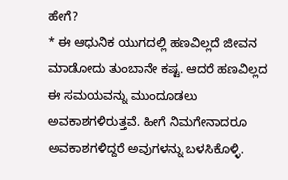ಹೇಗೆ?
* ಈ ಆಧುನಿಕ ಯುಗದಲ್ಲಿ ಹಣವಿಲ್ಲದೆ ಜೀವನ ಮಾಡೋದು ತುಂಬಾನೇ ಕಷ್ಟ. ಆದರೆ ಹಣವಿಲ್ಲದ ಈ ಸಮಯವನ್ನು ಮುಂದೂಡಲು ಅವಕಾಶಗಳಿರುತ್ತವೆ. ಹೀಗೆ ನಿಮಗೇನಾದರೂ ಅವಕಾಶಗಳಿದ್ದರೆ ಅವುಗಳನ್ನು ಬಳಸಿಕೊಳ್ಳಿ.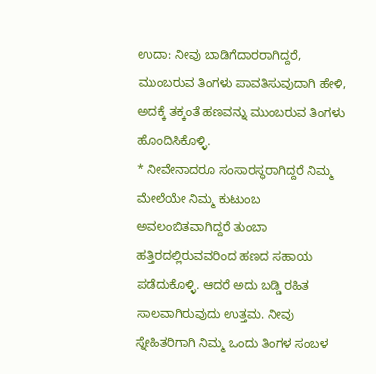ಉದಾ: ನೀವು ಬಾಡಿಗೆದಾರರಾಗಿದ್ದರೆ, ಮುಂಬರುವ ತಿಂಗಳು ಪಾವತಿಸುವುದಾಗಿ ಹೇಳಿ, ಅದಕ್ಕೆ ತಕ್ಕಂತೆ ಹಣವನ್ನು ಮುಂಬರುವ ತಿಂಗಳು ಹೊಂದಿಸಿಕೊಳ್ಳಿ.
* ನೀವೇನಾದರೂ ಸಂಸಾರಸ್ಥರಾಗಿದ್ದರೆ ನಿಮ್ಮ ಮೇಲೆಯೇ ನಿಮ್ಮ ಕುಟುಂಬ ಅವಲಂಬಿತವಾಗಿದ್ದರೆ ತುಂಬಾ ಹತ್ತಿರದಲ್ಲಿರುವವರಿಂದ ಹಣದ ಸಹಾಯ ಪಡೆದುಕೊಳ್ಳಿ. ಆದರೆ ಅದು ಬಡ್ಡಿ ರಹಿತ ಸಾಲವಾಗಿರುವುದು ಉತ್ತಮ. ನೀವು ಸ್ನೇಹಿತರಿಗಾಗಿ ನಿಮ್ಮ ಒಂದು ತಿಂಗಳ ಸಂಬಳ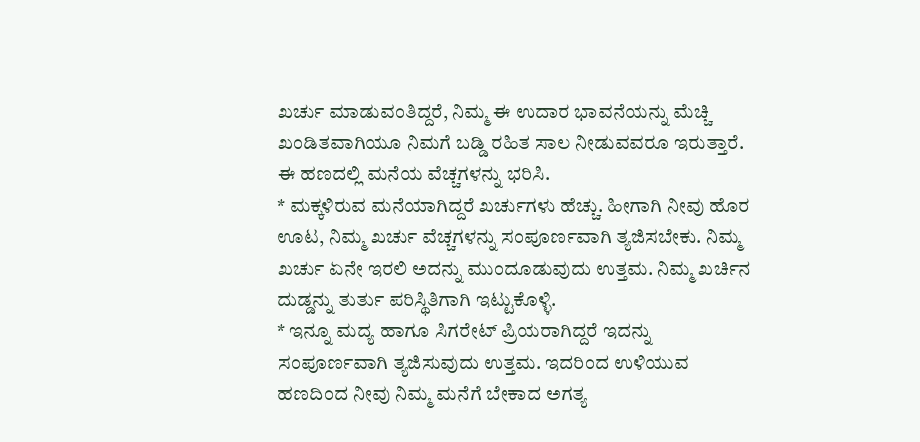ಖರ್ಚು ಮಾಡುವಂತಿದ್ದರೆ, ನಿಮ್ಮ ಈ ಉದಾರ ಭಾವನೆಯನ್ನು ಮೆಚ್ಚಿ ಖಂಡಿತವಾಗಿಯೂ ನಿಮಗೆ ಬಡ್ಡಿ ರಹಿತ ಸಾಲ ನೀಡುವವರೂ ಇರುತ್ತಾರೆ. ಈ ಹಣದಲ್ಲಿ ಮನೆಯ ವೆಚ್ಚಗಳನ್ನು ಭರಿಸಿ.
* ಮಕ್ಕಳಿರುವ ಮನೆಯಾಗಿದ್ದರೆ ಖರ್ಚುಗಳು ಹೆಚ್ಚು. ಹೀಗಾಗಿ ನೀವು ಹೊರ ಊಟ, ನಿಮ್ಮ ಖರ್ಚು ವೆಚ್ಚಗಳನ್ನು ಸಂಪೂರ್ಣವಾಗಿ ತ್ಯಜಿಸಬೇಕು. ನಿಮ್ಮ ಖರ್ಚು ಏನೇ ಇರಲಿ ಅದನ್ನು ಮುಂದೂಡುವುದು ಉತ್ತಮ. ನಿಮ್ಮ ಖರ್ಚಿನ ದುಡ್ಡನ್ನು ತುರ್ತು ಪರಿಸ್ಥಿತಿಗಾಗಿ ಇಟ್ಟುಕೊಳ್ಳಿ.
* ಇನ್ನೂ ಮದ್ಯ ಹಾಗೂ ಸಿಗರೇಟ್ ಪ್ರಿಯರಾಗಿದ್ದರೆ ಇದನ್ನು ಸಂಪೂರ್ಣವಾಗಿ ತ್ಯಜಿಸುವುದು ಉತ್ತಮ. ಇದರಿಂದ ಉಳಿಯುವ ಹಣದಿಂದ ನೀವು ನಿಮ್ಮ ಮನೆಗೆ ಬೇಕಾದ ಅಗತ್ಯ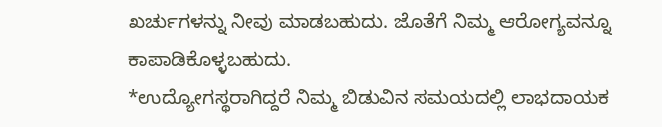ಖರ್ಚುಗಳನ್ನು ನೀವು ಮಾಡಬಹುದು. ಜೊತೆಗೆ ನಿಮ್ಮ ಆರೋಗ್ಯವನ್ನೂ ಕಾಪಾಡಿಕೊಳ್ಳಬಹುದು.
*ಉದ್ಯೋಗಸ್ಥರಾಗಿದ್ದರೆ ನಿಮ್ಮ ಬಿಡುವಿನ ಸಮಯದಲ್ಲಿ ಲಾಭದಾಯಕ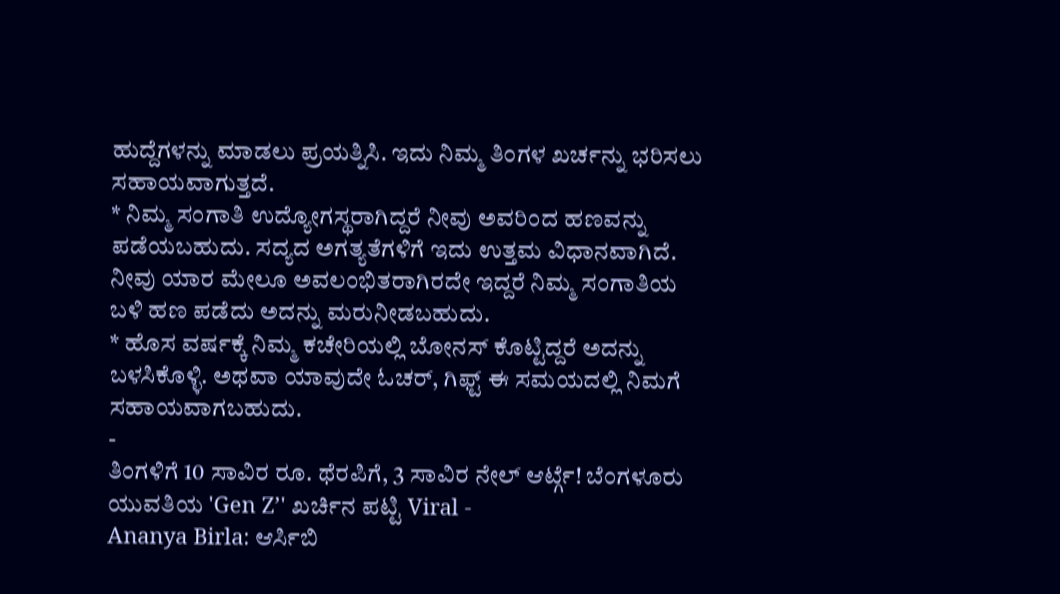ಹುದ್ದೆಗಳನ್ನು ಮಾಡಲು ಪ್ರಯತ್ನಿಸಿ. ಇದು ನಿಮ್ಮ ತಿಂಗಳ ಖರ್ಚನ್ನು ಭರಿಸಲು ಸಹಾಯವಾಗುತ್ತದೆ.
* ನಿಮ್ಮ ಸಂಗಾತಿ ಉದ್ಯೋಗಸ್ಥರಾಗಿದ್ದರೆ ನೀವು ಅವರಿಂದ ಹಣವನ್ನು ಪಡೆಯಬಹುದು. ಸದ್ಯದ ಅಗತ್ಯತೆಗಳಿಗೆ ಇದು ಉತ್ತಮ ವಿಧಾನವಾಗಿದೆ. ನೀವು ಯಾರ ಮೇಲೂ ಅವಲಂಭಿತರಾಗಿರದೇ ಇದ್ದರೆ ನಿಮ್ಮ ಸಂಗಾತಿಯ ಬಳಿ ಹಣ ಪಡೆದು ಅದನ್ನು ಮರುನೀಡಬಹುದು.
* ಹೊಸ ವರ್ಷಕ್ಕೆ ನಿಮ್ಮ ಕಚೇರಿಯಲ್ಲಿ ಬೋನಸ್ ಕೊಟ್ಟಿದ್ದರೆ ಅದನ್ನು ಬಳಸಿಕೊಳ್ಳಿ. ಅಥವಾ ಯಾವುದೇ ಓಚರ್, ಗಿಫ್ಟ್ ಈ ಸಮಯದಲ್ಲಿ ನಿಮಗೆ ಸಹಾಯವಾಗಬಹುದು.
-
ತಿಂಗಳಿಗೆ 10 ಸಾವಿರ ರೂ. ಥೆರಪಿಗೆ, 3 ಸಾವಿರ ನೇಲ್ ಆರ್ಟ್ಗೆ! ಬೆಂಗಳೂರು ಯುವತಿಯ 'Gen Z’' ಖರ್ಚಿನ ಪಟ್ಟಿ Viral -
Ananya Birla: ಆರ್ಸಿಬಿ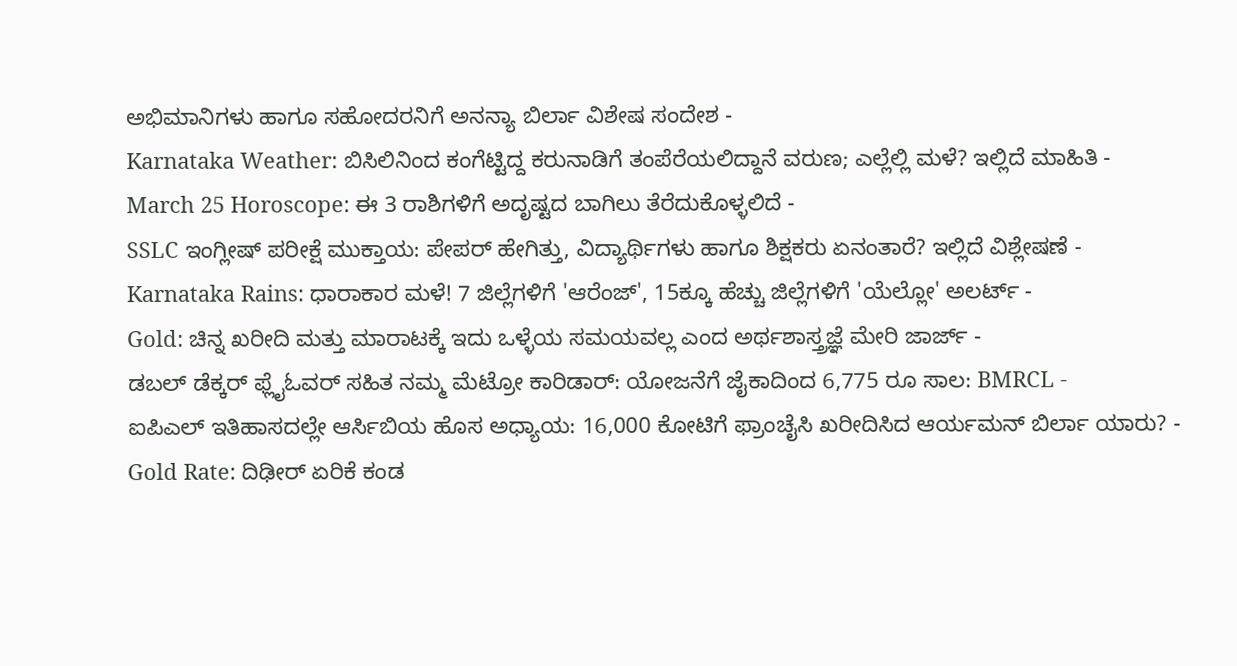ಅಭಿಮಾನಿಗಳು ಹಾಗೂ ಸಹೋದರನಿಗೆ ಅನನ್ಯಾ ಬಿರ್ಲಾ ವಿಶೇಷ ಸಂದೇಶ -
Karnataka Weather: ಬಿಸಿಲಿನಿಂದ ಕಂಗೆಟ್ಟಿದ್ದ ಕರುನಾಡಿಗೆ ತಂಪೆರೆಯಲಿದ್ದಾನೆ ವರುಣ; ಎಲ್ಲೆಲ್ಲಿ ಮಳೆ? ಇಲ್ಲಿದೆ ಮಾಹಿತಿ -
March 25 Horoscope: ಈ 3 ರಾಶಿಗಳಿಗೆ ಅದೃಷ್ಟದ ಬಾಗಿಲು ತೆರೆದುಕೊಳ್ಳಲಿದೆ -
SSLC ಇಂಗ್ಲೀಷ್ ಪರೀಕ್ಷೆ ಮುಕ್ತಾಯ: ಪೇಪರ್ ಹೇಗಿತ್ತು, ವಿದ್ಯಾರ್ಥಿಗಳು ಹಾಗೂ ಶಿಕ್ಷಕರು ಏನಂತಾರೆ? ಇಲ್ಲಿದೆ ವಿಶ್ಲೇಷಣೆ -
Karnataka Rains: ಧಾರಾಕಾರ ಮಳೆ! 7 ಜಿಲ್ಲೆಗಳಿಗೆ 'ಆರೆಂಜ್', 15ಕ್ಕೂ ಹೆಚ್ಚು ಜಿಲ್ಲೆಗಳಿಗೆ 'ಯೆಲ್ಲೋ' ಅಲರ್ಟ್ -
Gold: ಚಿನ್ನ ಖರೀದಿ ಮತ್ತು ಮಾರಾಟಕ್ಕೆ ಇದು ಒಳ್ಳೆಯ ಸಮಯವಲ್ಲ ಎಂದ ಅರ್ಥಶಾಸ್ತ್ರಜ್ಞೆ ಮೇರಿ ಜಾರ್ಜ್ -
ಡಬಲ್ ಡೆಕ್ಕರ್ ಫ್ಲೈಓವರ್ ಸಹಿತ ನಮ್ಮ ಮೆಟ್ರೋ ಕಾರಿಡಾರ್: ಯೋಜನೆಗೆ ಜೈಕಾದಿಂದ 6,775 ರೂ ಸಾಲ: BMRCL -
ಐಪಿಎಲ್ ಇತಿಹಾಸದಲ್ಲೇ ಆರ್ಸಿಬಿಯ ಹೊಸ ಅಧ್ಯಾಯ: 16,000 ಕೋಟಿಗೆ ಫ್ರಾಂಚೈಸಿ ಖರೀದಿಸಿದ ಆರ್ಯಮನ್ ಬಿರ್ಲಾ ಯಾರು? -
Gold Rate: ದಿಢೀರ್ ಏರಿಕೆ ಕಂಡ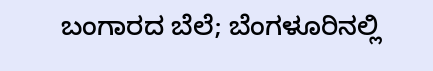ಬಂಗಾರದ ಬೆಲೆ; ಬೆಂಗಳೂರಿನಲ್ಲಿ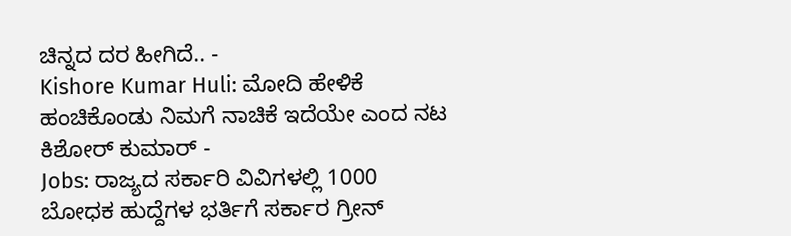ಚಿನ್ನದ ದರ ಹೀಗಿದೆ.. -
Kishore Kumar Huli: ಮೋದಿ ಹೇಳಿಕೆ ಹಂಚಿಕೊಂಡು ನಿಮಗೆ ನಾಚಿಕೆ ಇದೆಯೇ ಎಂದ ನಟ ಕಿಶೋರ್ ಕುಮಾರ್ -
Jobs: ರಾಜ್ಯದ ಸರ್ಕಾರಿ ವಿವಿಗಳಲ್ಲಿ 1000 ಬೋಧಕ ಹುದ್ದೆಗಳ ಭರ್ತಿಗೆ ಸರ್ಕಾರ ಗ್ರೀನ್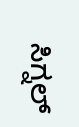ಸಿಗ್ನಲ್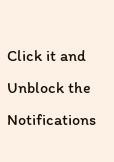Click it and Unblock the Notifications